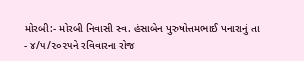મોરબી:- મોરબી નિવાસી સ્વ. હંસાબેન પુરુષોત્તમભાઈ પનારાનું તા - ૪/૫/૨૦૨૫ને રવિવારના રોજ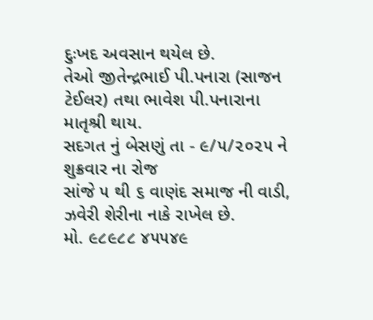દુઃખદ અવસાન થયેલ છે.
તેઓ જીતેન્દ્રભાઈ પી.પનારા (સાજન ટેઈલર) તથા ભાવેશ પી.પનારાના માતૃશ્રી થાય.
સદગત નું બેસણું તા - ૯/૫/૨૦૨૫ ને શુક્રવાર ના રોજ
સાંજે ૫ થી ૬ વાણંદ સમાજ ની વાડી, ઝવેરી શેરીના નાકે રાખેલ છે.
મો. ૯૮૯૮૮ ૪૫૫૪૯